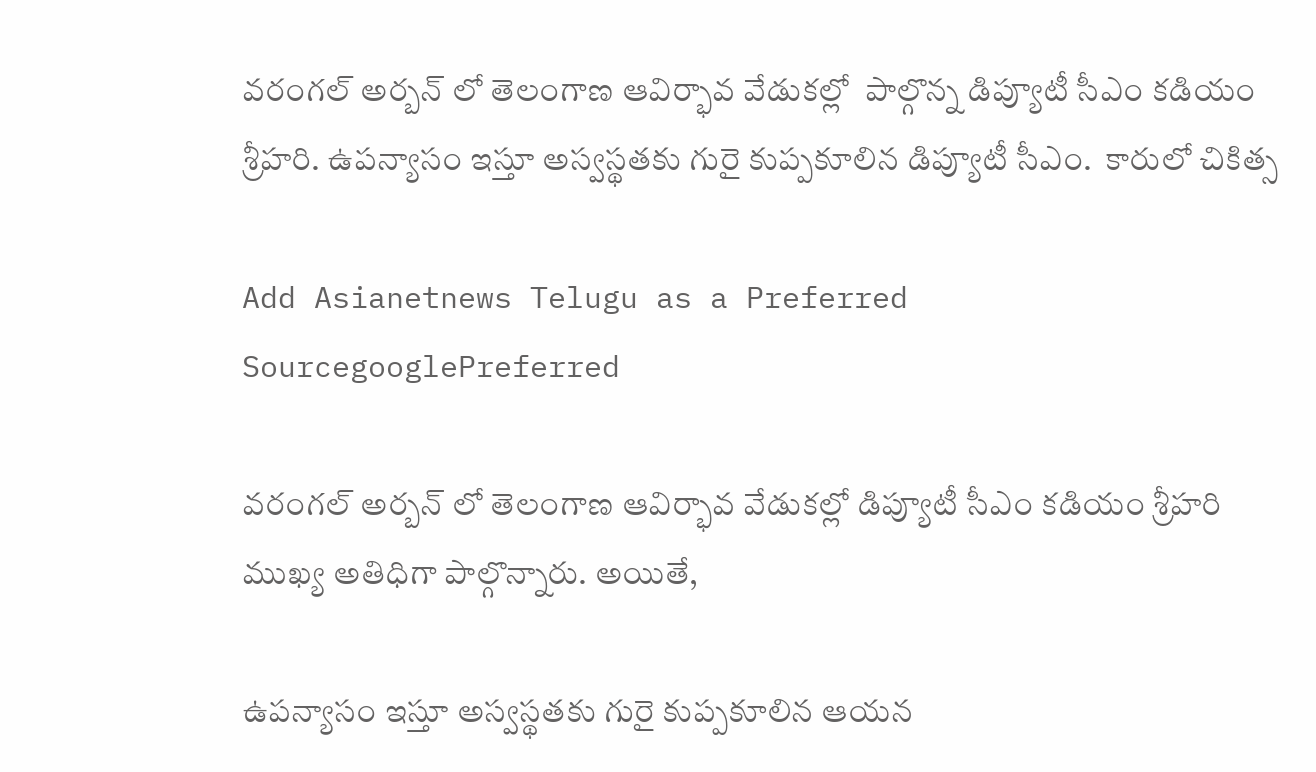వరంగల్ అర్బన్ లో తెలంగాణ ఆవిర్భావ వేడుకల్లో  పాల్గొన్న డిప్యూటీ సీఎం కడియం శ్రీహరి. ఉపన్యాసం ఇస్తూ అస్వస్థతకు గురై కుప్పకూలిన డిప్యూటీ సీఎం.  కారులో చికిత్స

Add Asianetnews Telugu as a Preferred SourcegooglePreferred

వరంగల్ అర్బన్ లో తెలంగాణ ఆవిర్భావ వేడుకల్లో డిప్యూటీ సీఎం కడియం శ్రీహరి ముఖ్య అతిధిగా పాల్గొన్నారు. అయితే,

ఉపన్యాసం ఇస్తూ అస్వస్థతకు గురై కుప్పకూలిన ఆయన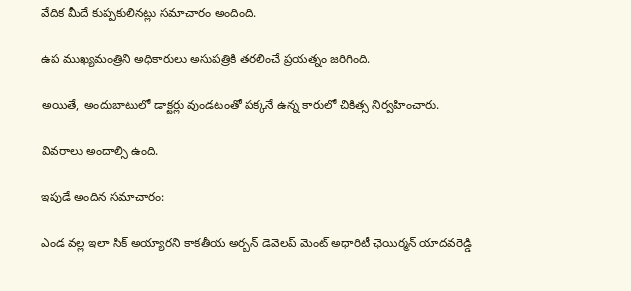వేదిక మీదే కుప్పకులినట్లు సమాచారం అందింది.

ఉప ముఖ్యమంత్రిని అధికారులు అసుపత్రికి తరలించే ప్రయత్నం జరిగింది.

అయితే, అందుబాటులో డాక్టర్లు వుండటంతో పక్కనే ఉన్న కారులో చికిత్స నిర్వహించారు.

వివరాలు అందాల్సి ఉంది.

ఇపుడే అందిన సమాచారం:

ఎండ వల్ల ఇలా సిక్ అయ్యారని కాకతీయ అర్బన్ డెవెలప్ మెంట్ అధారిటీ ఛెయిర్మన్ యాదవరెడ్డి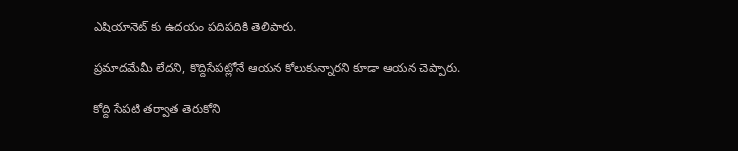ఎషియానెట్ కు ఉదయం పదిపదికి తెలిపారు.

ప్రమాదమేమీ లేదని, కొద్దిసేపట్లోనే ఆయన కోలుకున్నారని కూడా ఆయన చెప్పారు.

కోద్ది సేపటి తర్వాత తెరుకోని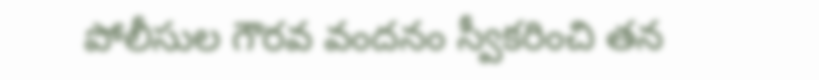పోలీసుల గౌరవ వందనం స్వీకరించి తన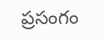ప్రసంగం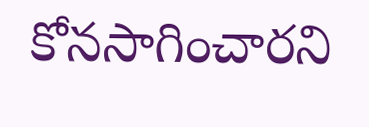కోనసాగించారని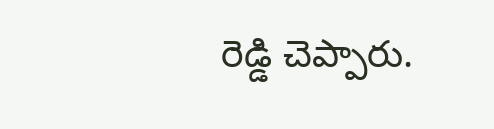రెడ్డి చెప్పారు.